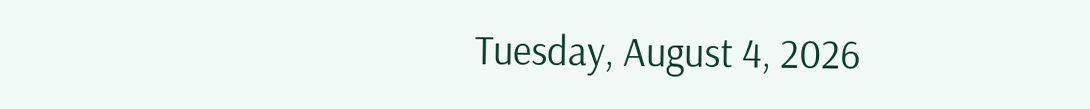Tuesday, August 4, 2026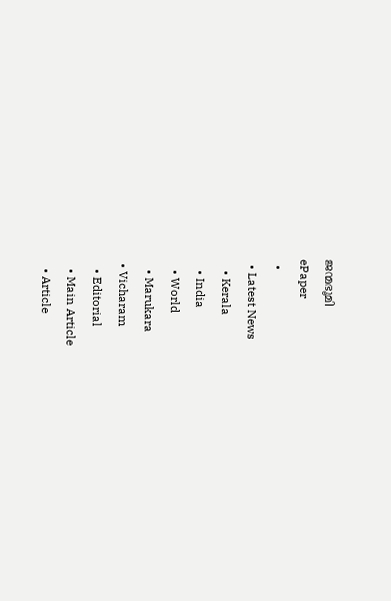ജന്മഭൂമി
ePaper
  •
  • Latest News
    • Kerala
    • India
    • World
    • Marukara
  • Vicharam
    • Editorial
    • Main Article
    • Article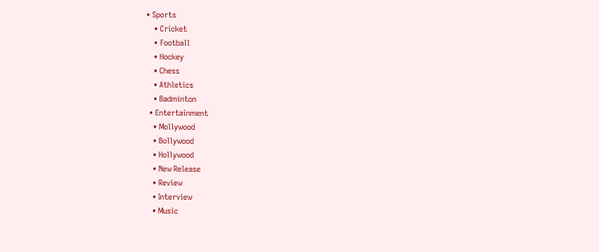• Sports
    • Cricket
    • Football
    • Hockey
    • Chess
    • Athletics
    • Badminton
  • Entertainment
    • Mollywood
    • Bollywood
    • Hollywood
    • New Release
    • Review
    • Interview
    • Music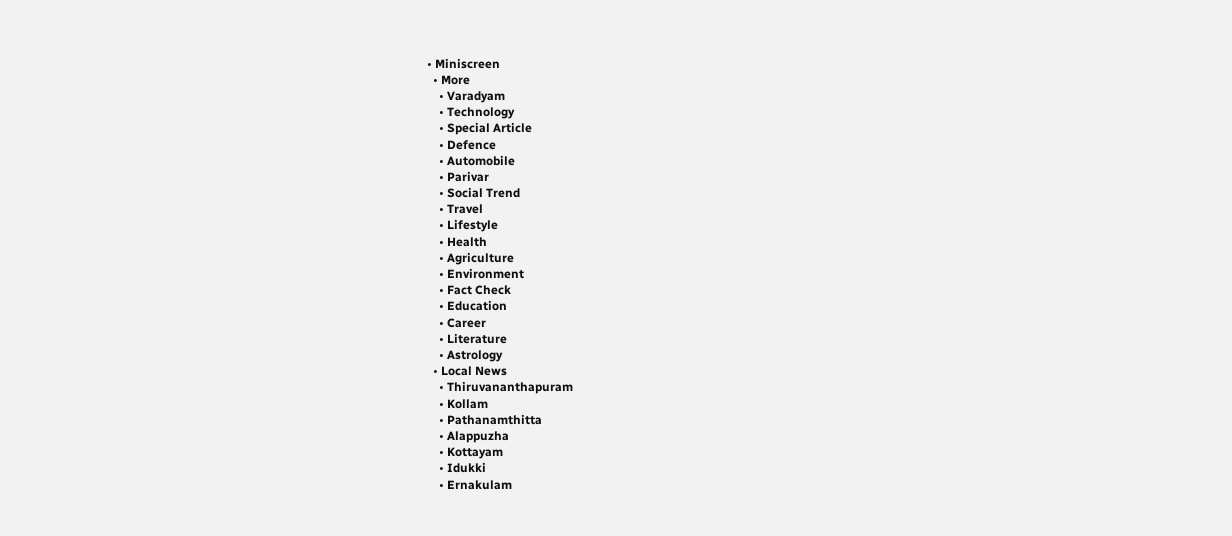• Miniscreen
  • More
    • Varadyam
    • Technology
    • Special Article
    • Defence
    • Automobile
    • Parivar
    • Social Trend
    • Travel
    • Lifestyle
    • Health
    • Agriculture
    • Environment
    • Fact Check
    • Education
    • Career
    • Literature
    • Astrology
  • Local News
    • Thiruvananthapuram
    • Kollam
    • Pathanamthitta
    • Alappuzha
    • Kottayam
    • Idukki
    • Ernakulam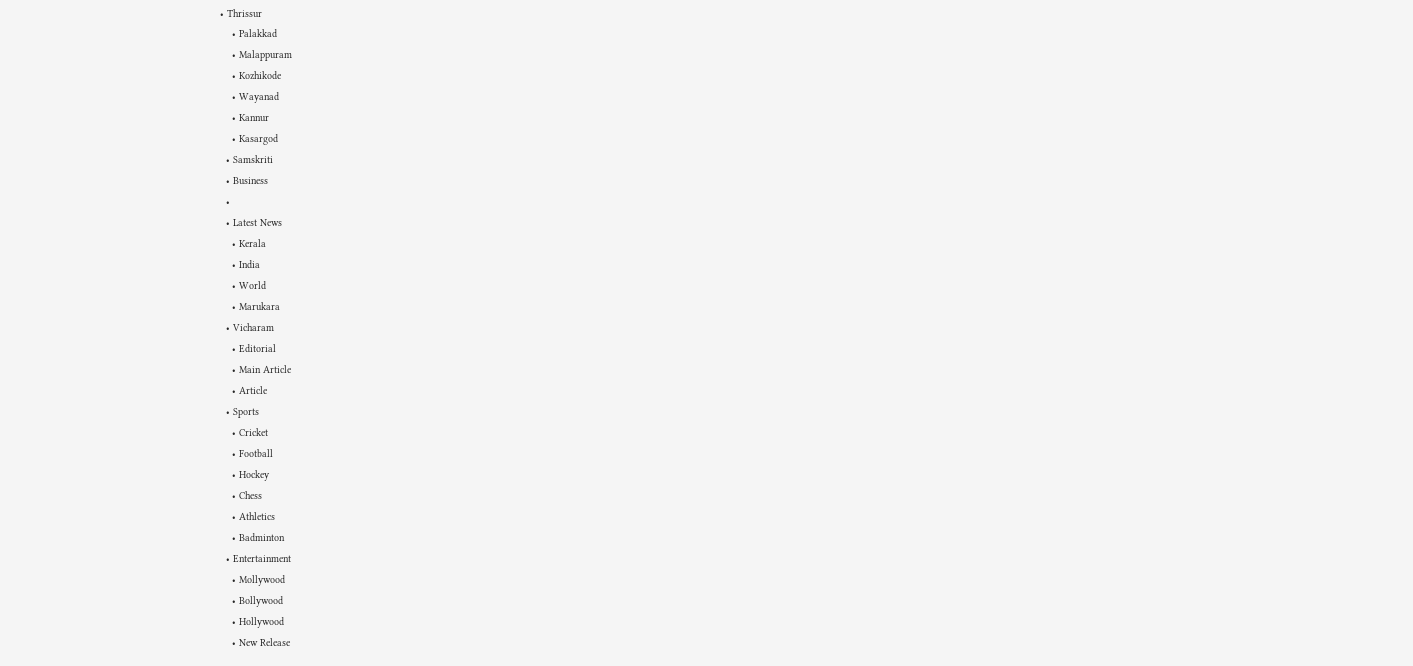• Thrissur
    • Palakkad
    • Malappuram
    • Kozhikode
    • Wayanad
    • Kannur
    • Kasargod
  • Samskriti
  • Business
  •
  • Latest News
    • Kerala
    • India
    • World
    • Marukara
  • Vicharam
    • Editorial
    • Main Article
    • Article
  • Sports
    • Cricket
    • Football
    • Hockey
    • Chess
    • Athletics
    • Badminton
  • Entertainment
    • Mollywood
    • Bollywood
    • Hollywood
    • New Release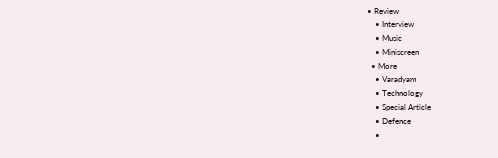• Review
    • Interview
    • Music
    • Miniscreen
  • More
    • Varadyam
    • Technology
    • Special Article
    • Defence
    •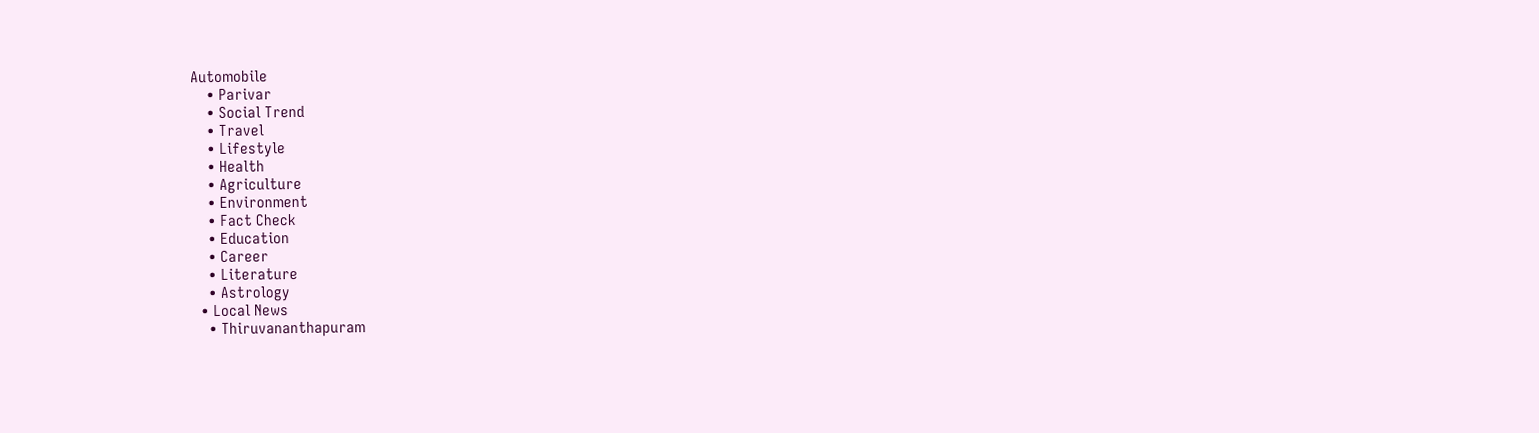Automobile
    • Parivar
    • Social Trend
    • Travel
    • Lifestyle
    • Health
    • Agriculture
    • Environment
    • Fact Check
    • Education
    • Career
    • Literature
    • Astrology
  • Local News
    • Thiruvananthapuram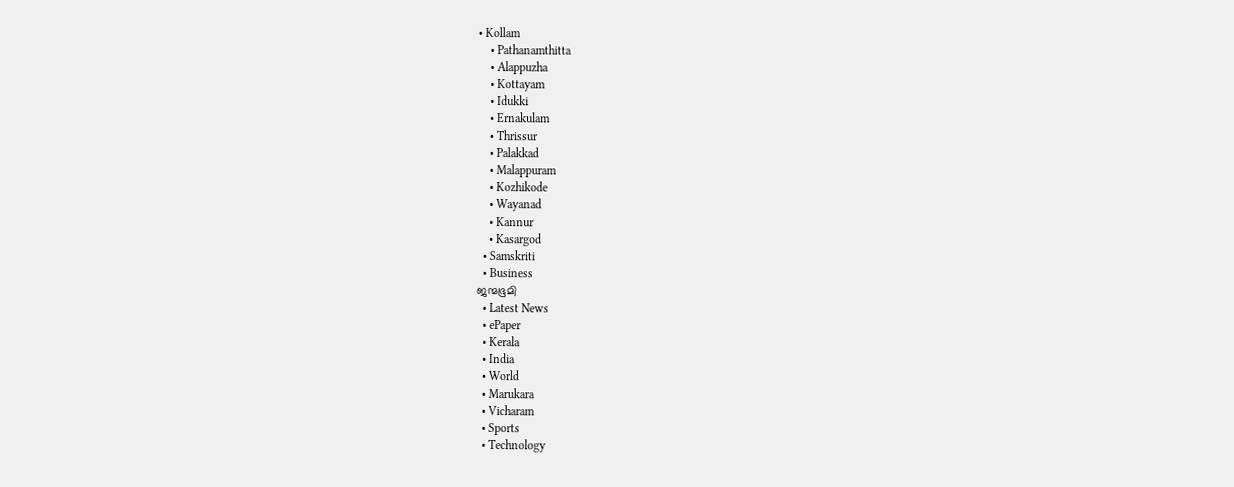• Kollam
    • Pathanamthitta
    • Alappuzha
    • Kottayam
    • Idukki
    • Ernakulam
    • Thrissur
    • Palakkad
    • Malappuram
    • Kozhikode
    • Wayanad
    • Kannur
    • Kasargod
  • Samskriti
  • Business
ജന്മഭൂമി
  • Latest News
  • ePaper
  • Kerala
  • India
  • World
  • Marukara
  • Vicharam
  • Sports
  • Technology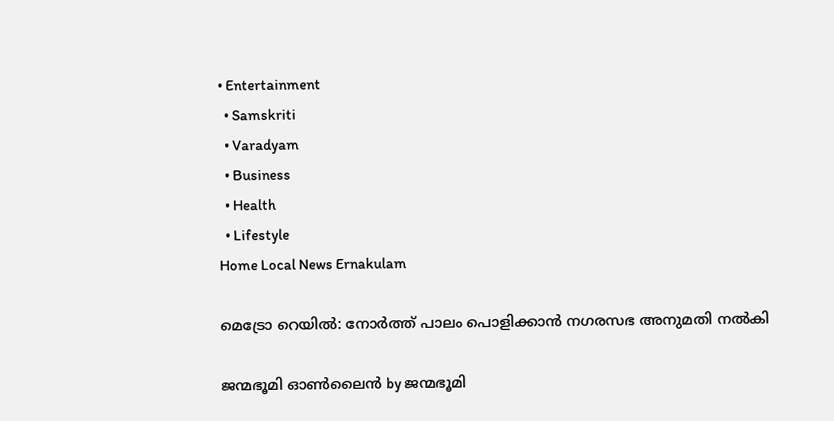• Entertainment
  • Samskriti
  • Varadyam
  • Business
  • Health
  • Lifestyle
Home Local News Ernakulam

മെട്രോ റെയില്‍: നോര്‍ത്ത്‌ പാലം പൊളിക്കാന്‍ നഗരസഭ അനുമതി നല്‍കി

ജന്മഭൂമി ഓണ്‍ലൈന്‍ by ജന്മഭൂമി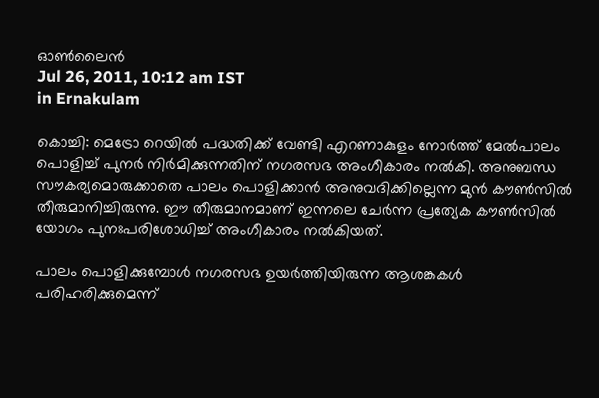ഓണ്‍ലൈന്‍
Jul 26, 2011, 10:12 am IST
in Ernakulam

കൊച്ചി: മെട്രോ റെയില്‍ പദ്ധതിക്ക്‌ വേണ്ടി എറണാകുളം നോര്‍ത്ത്‌ മേല്‍പാലം പൊളിച്ച്‌ പുനര്‍ നിര്‍മിക്കുന്നതിന്‌ നഗരസഭ അംഗീകാരം നല്‍കി. അനുബന്ധ സൗകര്യമൊരുക്കാതെ പാലം പൊളിക്കാന്‍ അനുവദിക്കില്ലെന്ന മുന്‍ കൗണ്‍സില്‍ തീരുമാനിച്ചിരുന്നു. ഈ തീരുമാനമാണ്‌ ഇന്നലെ ചേര്‍ന്ന പ്രത്യേക കൗണ്‍സില്‍ യോഗം പുനഃപരിശോധിച്ച്‌ അംഗീകാരം നല്‍കിയത്‌.

പാലം പൊളിക്കുമ്പോള്‍ നഗരസഭ ഉയര്‍ത്തിയിരുന്ന ആശങ്കകള്‍ പരിഹരിക്കുമെന്ന്‌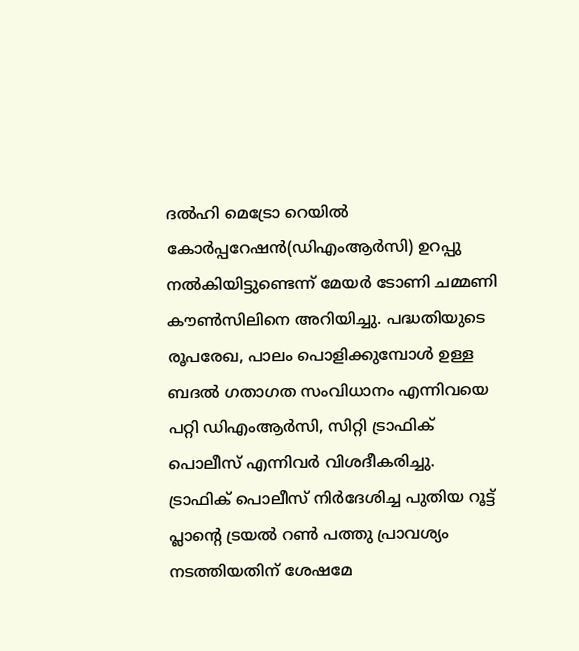ദല്‍ഹി മെട്രോ റെയില്‍ കോര്‍പ്പറേഷന്‍(ഡിഎംആര്‍സി) ഉറപ്പു നല്‍കിയിട്ടുണ്ടെന്ന്‌ മേയര്‍ ടോണി ചമ്മണി കൗണ്‍സിലിനെ അറിയിച്ചു. പദ്ധതിയുടെ രൂപരേഖ, പാലം പൊളിക്കുമ്പോള്‍ ഉള്ള ബദല്‍ ഗതാഗത സംവിധാനം എന്നിവയെ പറ്റി ഡിഎംആര്‍സി, സിറ്റി ട്രാഫിക്‌ പൊലീസ്‌ എന്നിവര്‍ വിശദീകരിച്ചു. ട്രാഫിക്‌ പൊലീസ്‌ നിര്‍ദേശിച്ച പുതിയ റൂട്ട്‌ പ്ലാന്റെ ട്രയല്‍ റണ്‍ പത്തു പ്രാവശ്യം നടത്തിയതിന്‌ ശേഷമേ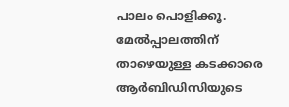പാലം പൊളിക്കൂ. മേല്‍പ്പാലത്തിന്‌ താഴെയുള്ള കടക്കാരെ ആര്‍ബിഡിസിയുടെ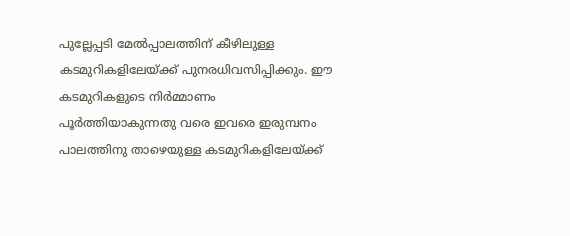പുല്ലേപ്പടി മേല്‍പ്പാലത്തിന്‌ കീഴിലുള്ള കടമുറികളിലേയ്‌ക്ക്‌ പുനരധിവസിപ്പിക്കും. ഈ കടമുറികളുടെ നിര്‍മ്മാണം പൂര്‍ത്തിയാകുന്നതു വരെ ഇവരെ ഇരുമ്പനം പാലത്തിനു താഴെയുള്ള കടമുറികളിലേയ്‌ക്ക്‌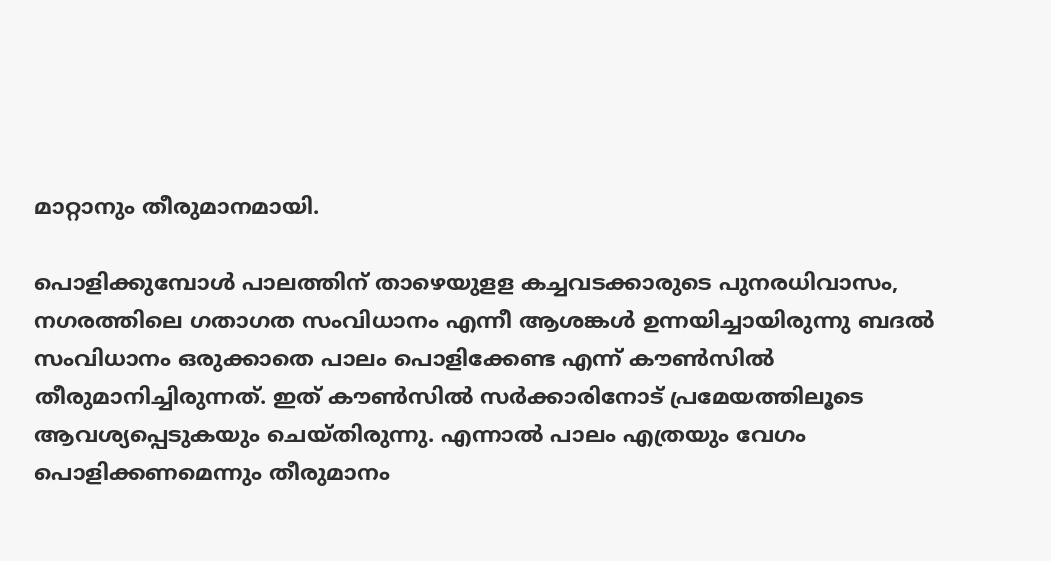മാറ്റാനും തീരുമാനമായി.

പൊളിക്കുമ്പോള്‍ പാലത്തിന്‌ താഴെയുളള കച്ചവടക്കാരുടെ പുനരധിവാസം, നഗരത്തിലെ ഗതാഗത സംവിധാനം എന്നീ ആശങ്കള്‍ ഉന്നയിച്ചായിരുന്നു ബദല്‍ സംവിധാനം ഒരുക്കാതെ പാലം പൊളിക്കേണ്ട എന്ന്‌ കൗണ്‍സില്‍ തീരുമാനിച്ചിരുന്നത്‌. ഇത്‌ കൗണ്‍സില്‍ സര്‍ക്കാരിനോട്‌ പ്രമേയത്തിലൂടെ ആവശ്യപ്പെടുകയും ചെയ്തിരുന്നു. എന്നാല്‍ പാലം എത്രയും വേഗം പൊളിക്കണമെന്നും തീരുമാനം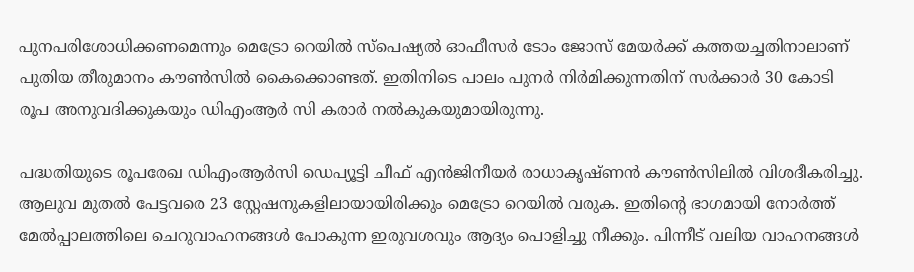പുനപരിശോധിക്കണമെന്നും മെട്രോ റെയില്‍ സ്പെഷ്യല്‍ ഓഫീസര്‍ ടോം ജോസ്‌ മേയര്‍ക്ക്‌ കത്തയച്ചതിനാലാണ്‌ പുതിയ തീരുമാനം കൗണ്‍സില്‍ കൈക്കൊണ്ടത്‌. ഇതിനിടെ പാലം പുനര്‍ നിര്‍മിക്കുന്നതിന്‌ സര്‍ക്കാര്‍ 30 കോടി രൂപ അനുവദിക്കുകയും ഡിഎംആര്‍ സി കരാര്‍ നല്‍കുകയുമായിരുന്നു.

പദ്ധതിയുടെ രൂപരേഖ ഡിഎംആര്‍സി ഡെപ്യൂട്ടി ചീഫ്‌ എന്‍ജിനീയര്‍ രാധാകൃഷ്ണന്‍ കൗണ്‍സിലില്‍ വിശദീകരിച്ചു. ആലുവ മുതല്‍ പേട്ടവരെ 23 സ്റ്റേഷനുകളിലായായിരിക്കും മെട്രോ റെയില്‍ വരുക. ഇതിന്റെ ഭാഗമായി നോര്‍ത്ത്‌ മേല്‍പ്പാലത്തിലെ ചെറുവാഹനങ്ങള്‍ പോകുന്ന ഇരുവശവും ആദ്യം പൊളിച്ചു നീക്കും. പിന്നീട്‌ വലിയ വാഹനങ്ങള്‍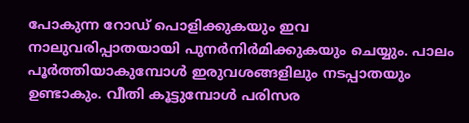പോകുന്ന റോഡ്‌ പൊളിക്കുകയും ഇവ നാലുവരിപ്പാതയായി പുനര്‍നിര്‍മിക്കുകയും ചെയ്യും. പാലം പൂര്‍ത്തിയാകുമ്പോള്‍ ഇരുവശങ്ങളിലും നടപ്പാതയും ഉണ്ടാകും. വീതി കൂട്ടുമ്പോള്‍ പരിസര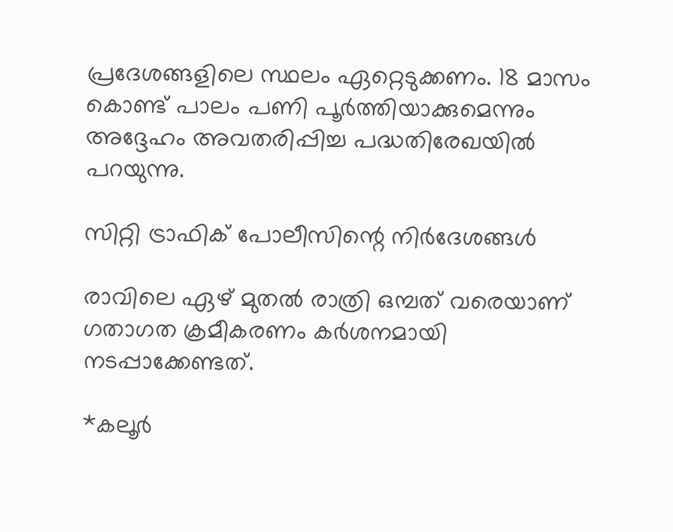പ്രദേശങ്ങളിലെ സ്ഥലം ഏറ്റെടുക്കണം. 18 മാസം കൊണ്ട്‌ പാലം പണി പൂര്‍ത്തിയാക്കുമെന്നും അദ്ദേഹം അവതരിപ്പിച്ച പദ്ധതിരേഖയില്‍ പറയുന്നു.

സിറ്റി ട്രാഫിക്‌ പോലീസിന്റെ നിര്‍ദേശങ്ങള്‍

രാവിലെ ഏഴ്‌ മുതല്‍ രാത്രി ഒമ്പത്‌ വരെയാണ്‌ ഗതാഗത ക്രമീകരണം കര്‍ശനമായി നടപ്പാക്കേണ്ടത്‌.

*കലൂര്‍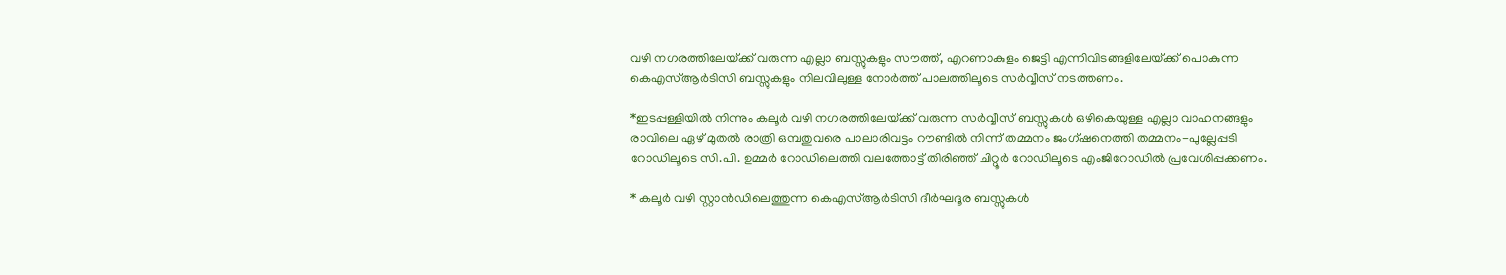വഴി നഗരത്തിലേയ്‌ക്ക്‌ വരുന്ന എല്ലാ ബസ്സുകളും സൗത്ത്‌, എറണാകുളം ജെട്ടി എന്നിവിടങ്ങളിലേയ്‌ക്ക്‌ പൊകുന്ന കെഎസ്‌ആര്‍ടിസി ബസ്സുകളും നിലവിലുള്ള നോര്‍ത്ത്‌ പാലത്തിലൂടെ സര്‍വ്വീസ്‌ നടത്തണം.

*ഇടപ്പള്ളിയില്‍ നിന്നും കലൂര്‍ വഴി നഗരത്തിലേയ്‌ക്ക്‌ വരുന്ന സര്‍വ്വീസ്‌ ബസ്സുകള്‍ ഒഴികെയുള്ള എല്ലാ വാഹനങ്ങളും രാവിലെ ഏഴ്‌ മുതല്‍ രാത്രി ഒമ്പതുവരെ പാലാരിവട്ടം റൗണ്ടില്‍ നിന്ന്‌ തമ്മനം ജംഗ്ഷനെത്തി തമ്മനം-പുല്ലേപ്പടി റോഡിലൂടെ സി.പി. ഉമ്മര്‍ റോഡിലെത്തി വലത്തോട്ട്‌ തിരിഞ്ഞ്‌ ചിറ്റൂര്‍ റോഡിലൂടെ എംജിറോഡില്‍ പ്രവേശിപ്പക്കണം.

* കലൂര്‍ വഴി സ്റ്റാന്‍ഡിലെത്തുന്ന കെഎസ്‌ആര്‍ടിസി ദീര്‍ഘദൂര ബസ്സുകള്‍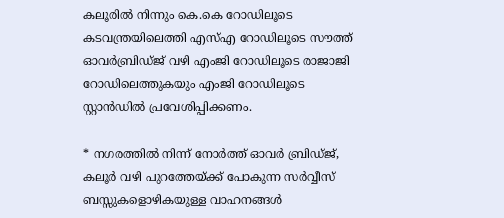കലൂരില്‍ നിന്നും കെ.കെ റോഡിലൂടെ കടവന്ത്രയിലെത്തി എസ്‌എ റോഡിലൂടെ സൗത്ത്‌ ഓവര്‍ബ്രിഡ്ജ്‌ വഴി എംജി റോഡിലൂടെ രാജാജി റോഡിലെത്തുകയും എംജി റോഡിലൂടെ സ്റ്റാന്‍ഡില്‍ പ്രവേശിപ്പിക്കണം.

* നഗരത്തില്‍ നിന്ന്‌ നോര്‍ത്ത്‌ ഓവര്‍ ബ്രിഡ്ജ്‌, കലൂര്‍ വഴി പുറത്തേയ്‌ക്ക്‌ പോകുന്ന സര്‍വ്വീസ്‌ ബസ്സുകളൊഴികയുള്ള വാഹനങ്ങള്‍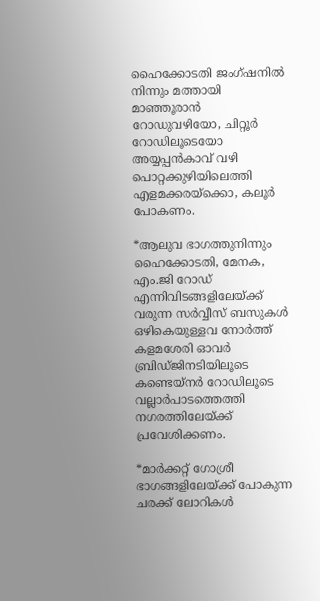ഹൈക്കോടതി ജംഗ്ഷനില്‍ നിന്നും മത്തായി മാഞ്ഞൂരാന്‍ റോഡുവഴിയോ, ചിറ്റൂര്‍ റോഡിലൂടെയോ അയ്യപ്പന്‍കാവ്‌ വഴി പൊറ്റക്കുഴിയിലെത്തി എളമക്കരയ്‌ക്കൊ, കലൂര്‍ പോകണം.

*ആലുവ ഭാഗത്തുനിന്നും ഹൈക്കോടതി, മേനക, എം.ജി റോഡ്‌ എന്നിവിടങ്ങളിലേയ്‌ക്ക്‌ വരുന്ന സര്‍വ്വീസ്‌ ബസുകള്‍ ഒഴികെയുള്ളവ നോര്‍ത്ത്‌ കളമശേരി ഓവര്‍ ബ്രിഡ്ജിനടിയിലൂടെ കണ്ടെയ്നര്‍ റോഡിലൂടെ വല്ലാര്‍പാടത്തെത്തി നഗരത്തിലേയ്‌ക്ക്‌ പ്രവേശിക്കണം.

*മാര്‍ക്കറ്റ്‌ ഗോശ്രീ ഭാഗങ്ങളിലേയ്‌ക്ക്‌ പോകുന്ന ചരക്ക്‌ ലോറികള്‍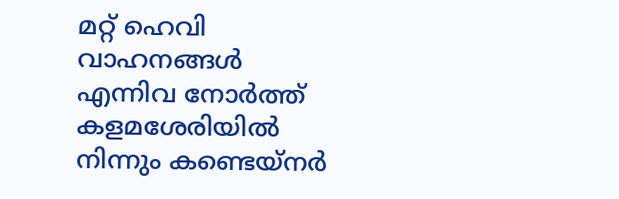മറ്റ്‌ ഹെവി വാഹനങ്ങള്‍ എന്നിവ നോര്‍ത്ത്‌ കളമശേരിയില്‍ നിന്നും കണ്ടെയ്നര്‍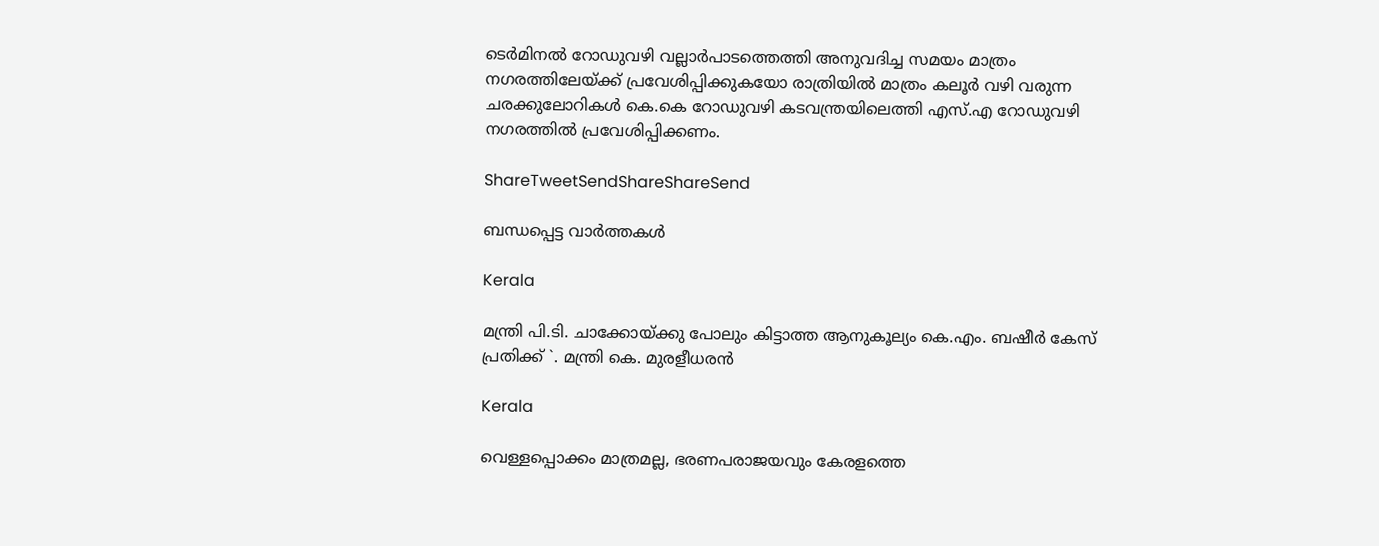ടെര്‍മിനല്‍ റോഡുവഴി വല്ലാര്‍പാടത്തെത്തി അനുവദിച്ച സമയം മാത്രം നഗരത്തിലേയ്‌ക്ക്‌ പ്രവേശിപ്പിക്കുകയോ രാത്രിയില്‍ മാത്രം കലൂര്‍ വഴി വരുന്ന ചരക്കുലോറികള്‍ കെ.കെ റോഡുവഴി കടവന്ത്രയിലെത്തി എസ്‌.എ റോഡുവഴി നഗരത്തില്‍ പ്രവേശിപ്പിക്കണം.

ShareTweetSendShareShareSend

ബന്ധപ്പെട്ട വാര്‍ത്തകള്‍

Kerala

മന്ത്രി പി.ടി. ചാക്കോയ്‌ക്കു പോലും കിട്ടാത്ത ആനുകൂല്യം കെ.എം. ബഷീർ കേസ് പ്രതിക്ക് `. മന്ത്രി കെ. മുരളീധരൻ

Kerala

വെള്ളപ്പൊക്കം മാത്രമല്ല, ഭരണപരാജയവും കേരളത്തെ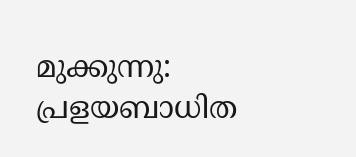മുക്കുന്നു: പ്രളയബാധിത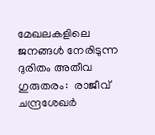മേഖലകളിലെ ജനങ്ങൾ നേരിടുന്ന ദുരിതം അതീവ ഗുരുതരം:  രാജീവ് ചന്ദ്രശേഖർ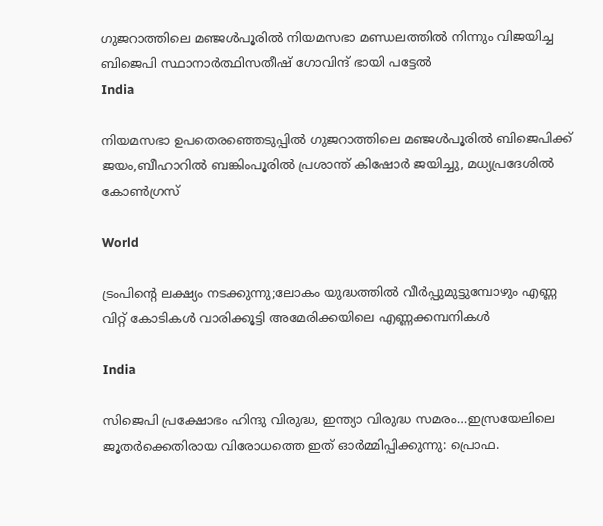ഗുജറാത്തിലെ മഞ്ജള്‍പൂരില്‍ നിയമസഭാ മണ്ഡലത്തില്‍ നിന്നും വിജയിച്ച ബിജെപി സ്ഥാനാര്‍ത്ഥിസതീഷ് ഗോവിന്ദ് ഭായി പട്ടേല്‍
India

നിയമസഭാ ഉപതെരഞ്ഞെടുപ്പില്‍ ഗുജറാത്തിലെ മഞ്ജള്‍പൂരില്‍ ബിജെപിക്ക് ജയം,ബീഹാറില്‍ ബങ്കിംപൂരില്‍ പ്രശാന്ത് കിഷോര്‍ ജയിച്ചു, മധ്യപ്രദേശില്‍ കോണ്‍ഗ്രസ്

World

ട്രംപിന്റെ ലക്ഷ്യം നടക്കുന്നു;ലോകം യുദ്ധത്തില്‍ വീര്‍പ്പുമുട്ടുമ്പോഴും എണ്ണ വിറ്റ് കോടികള്‍ വാരിക്കൂട്ടി അമേരിക്കയിലെ എണ്ണക്കമ്പനികള്‍

India

സിജെപി പ്രക്ഷോഭം ഹിന്ദു വിരുദ്ധ, ഇന്ത്യാ വിരുദ്ധ സമരം…ഇസ്രയേലിലെ ജൂതര്‍ക്കെതിരായ വിരോധത്തെ ഇത് ഓര്‍മ്മിപ്പിക്കുന്നു: പ്രൊഫ.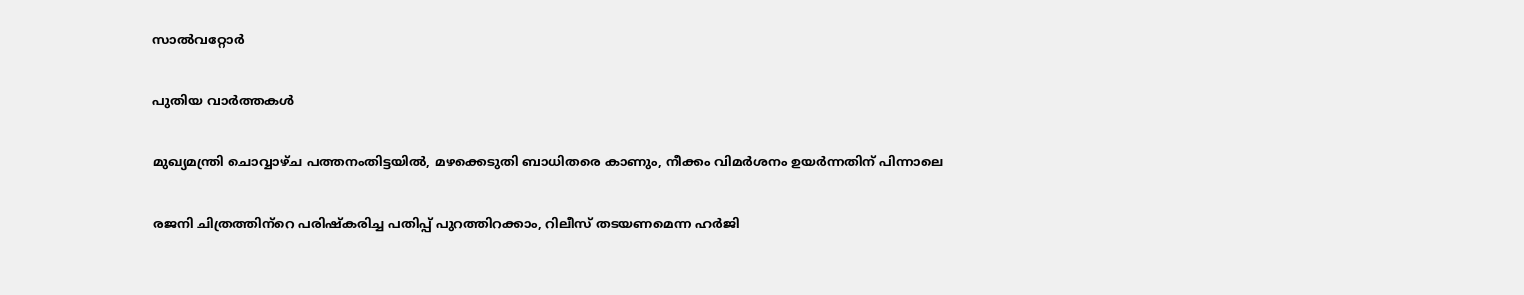സാല്‍വറ്റോര്‍

പുതിയ വാര്‍ത്തകള്‍

മുഖ്യമന്ത്രി ചൊവ്വാഴ്ച പത്തനംതിട്ടയില്‍, മഴക്കെടുതി ബാധിതരെ കാണും, നീക്കം വിമര്‍ശനം ഉയര്‍ന്നതിന് പിന്നാലെ

രജനി ചിത്രത്തിന്‌റെ പരിഷ്‌കരിച്ച പതിപ്പ് പുറത്തിറക്കാം, റിലീസ് തടയണമെന്ന ഹര്‍ജി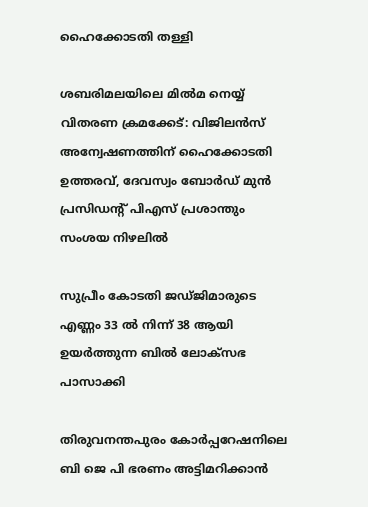ഹൈക്കോടതി തള്ളി

ശബരിമലയിലെ മില്‍മ നെയ്യ് വിതരണ ക്രമക്കേട്: വിജിലന്‍സ് അന്വേഷണത്തിന് ഹൈക്കോടതി ഉത്തരവ്, ദേവസ്വം ബോര്‍ഡ് മുന്‍ പ്രസിഡന്റ് പിഎസ് പ്രശാന്തും സംശയ നിഴലില്‍

സുപ്രീം കോടതി ജഡ്ജിമാരുടെ എണ്ണം 33 ല്‍ നിന്ന് 38 ആയി ഉയര്‍ത്തുന്ന ബില്‍ ലോക്സഭ പാസാക്കി

തിരുവനന്തപുരം കോര്‍പ്പറേഷനിലെ ബി ജെ പി ഭരണം അട്ടിമറിക്കാന്‍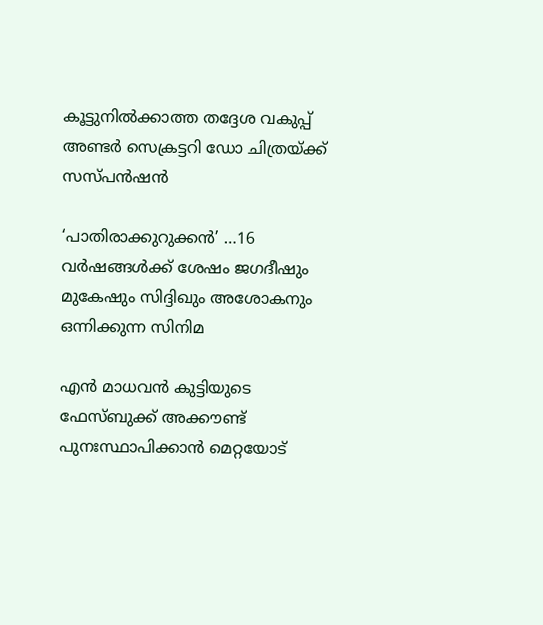കൂട്ടുനില്‍ക്കാത്ത തദ്ദേശ വകുപ്പ് അണ്ടര്‍ സെക്രട്ടറി ഡോ ചിത്രയ്‌ക്ക് സസ്പന്‍ഷന്‍

‘പാതിരാക്കുറുക്കൻ’ …16 വര്‍ഷങ്ങള്‍ക്ക് ശേഷം ജഗദീഷും മുകേഷും സിദ്ദിഖും അശോകനും ഒന്നിക്കുന്ന സിനിമ

എന്‍ മാധവന്‍ കുട്ടിയുടെ ഫേസ്ബുക്ക് അക്കൗണ്ട് പുനഃസ്ഥാപിക്കാന്‍ മെറ്റയോട്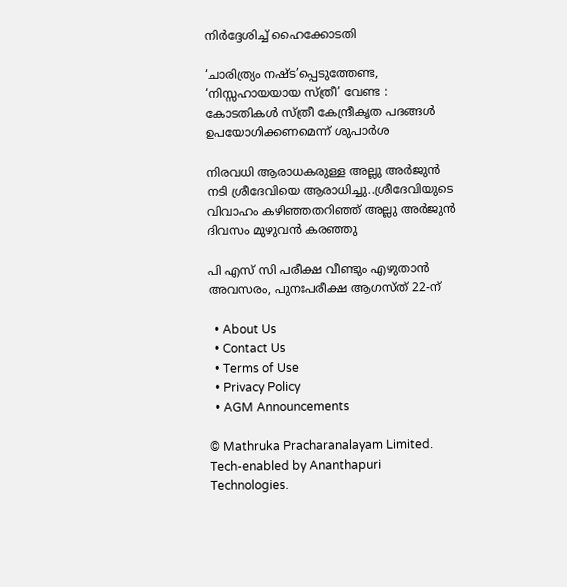നിര്‍ദ്ദേശിച്ച് ഹൈക്കോടതി

‘ചാരിത്ര്യം നഷ്ട’പ്പെടുത്തേണ്ട, ‘നിസ്സഹായയായ സ്ത്രീ’ വേണ്ട : കോടതികള്‍ സ്ത്രീ കേന്ദ്രീകൃത പദങ്ങള്‍ ഉപയോഗിക്കണമെന്ന് ശുപാര്‍ശ

നിരവധി ആരാധകരുള്ള അല്ലു അര്‍ജുന്‍ നടി ശ്രീദേവിയെ ആരാധിച്ചു..ശ്രീദേവിയുടെ വിവാഹം കഴിഞ്ഞതറിഞ്ഞ് അല്ലു അര്‍ജുന്‍ ദിവസം മുഴുവന്‍ കരഞ്ഞു

പി എസ് സി പരീക്ഷ വീണ്ടും എഴുതാന്‍ അവസരം, പുനഃപരീക്ഷ ആഗസ്ത് 22-ന്

  • About Us
  • Contact Us
  • Terms of Use
  • Privacy Policy
  • AGM Announcements

© Mathruka Pracharanalayam Limited.
Tech-enabled by Ananthapuri Technologies.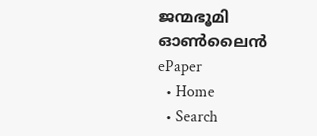ജന്മഭൂമി ഓണ്‍ലൈന്‍
ePaper
  • Home
  • Search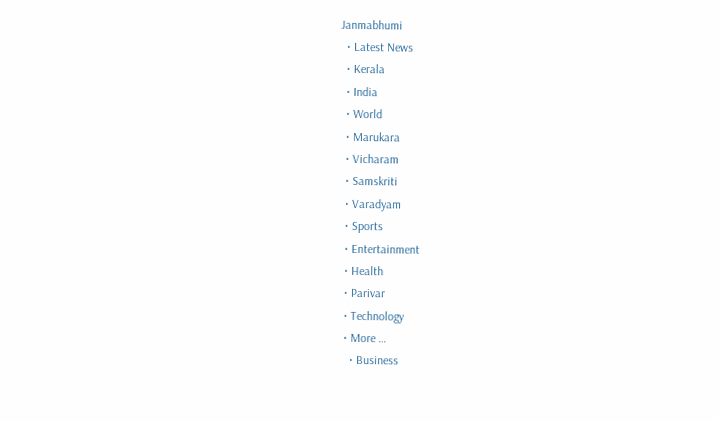Janmabhumi
  • Latest News
  • Kerala
  • India
  • World
  • Marukara
  • Vicharam
  • Samskriti
  • Varadyam
  • Sports
  • Entertainment
  • Health
  • Parivar
  • Technology
  • More …
    • Business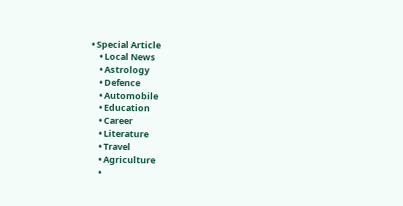• Special Article
    • Local News
    • Astrology
    • Defence
    • Automobile
    • Education
    • Career
    • Literature
    • Travel
    • Agriculture
    •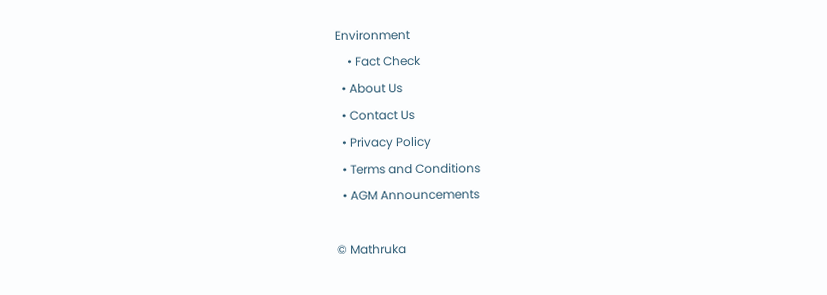Environment
    • Fact Check
  • About Us
  • Contact Us
  • Privacy Policy
  • Terms and Conditions
  • AGM Announcements

© Mathruka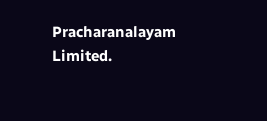Pracharanalayam Limited.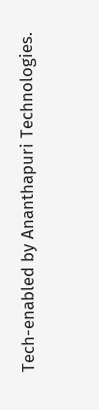Tech-enabled by Ananthapuri Technologies.